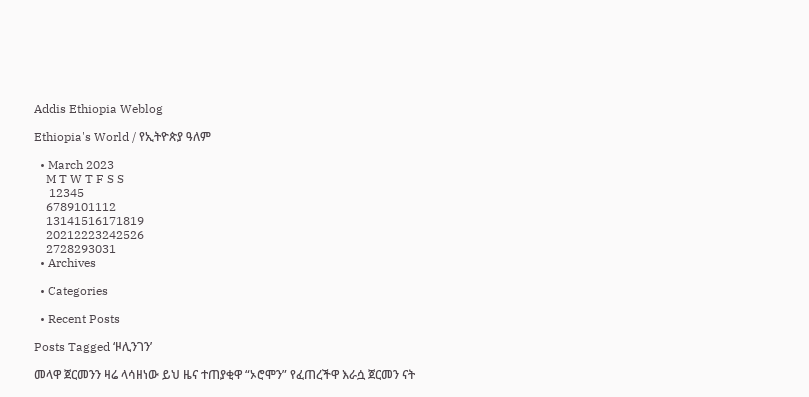Addis Ethiopia Weblog

Ethiopia's World / የኢትዮጵያ ዓለም

  • March 2023
    M T W T F S S
     12345
    6789101112
    13141516171819
    20212223242526
    2728293031
  • Archives

  • Categories

  • Recent Posts

Posts Tagged ‘ዞሊንገን’

መላዋ ጀርመንን ዛሬ ላሳዘነው ይህ ዜና ተጠያቂዋ “ኦሮሞን” የፈጠረችዋ እራሷ ጀርመን ናት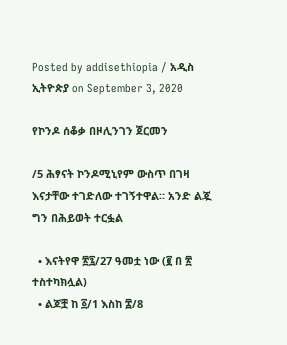Posted by addisethiopia / አዲስ ኢትዮጵያ on September 3, 2020

የኮንዶ ሰቆቃ በዞሊንገን ጀርመን

/5 ሕፃናት ኮንዶሚኒየም ውስጥ በገዛ እናታቸው ተገድለው ተገኝተዋል። አንድ ልጇ ግን በሕይወት ተርፏል

  • እናትየዋ ፳፯/27 ዓመቷ ነው (፪ በ ፳ ተስተካክሏል)
  • ልጆቿ ከ ፩/1 እስከ ፰/8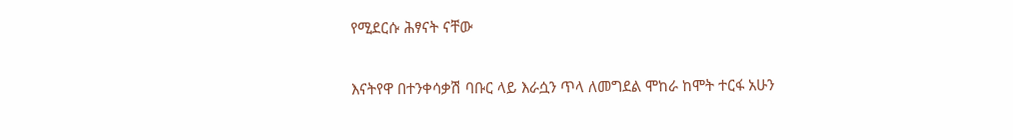የሚደርሱ ሕፃናት ናቸው

እናትየዋ በተንቀሳቃሽ ባቡር ላይ እራሷን ጥላ ለመግደል ሞከራ ከሞት ተርፋ አሁን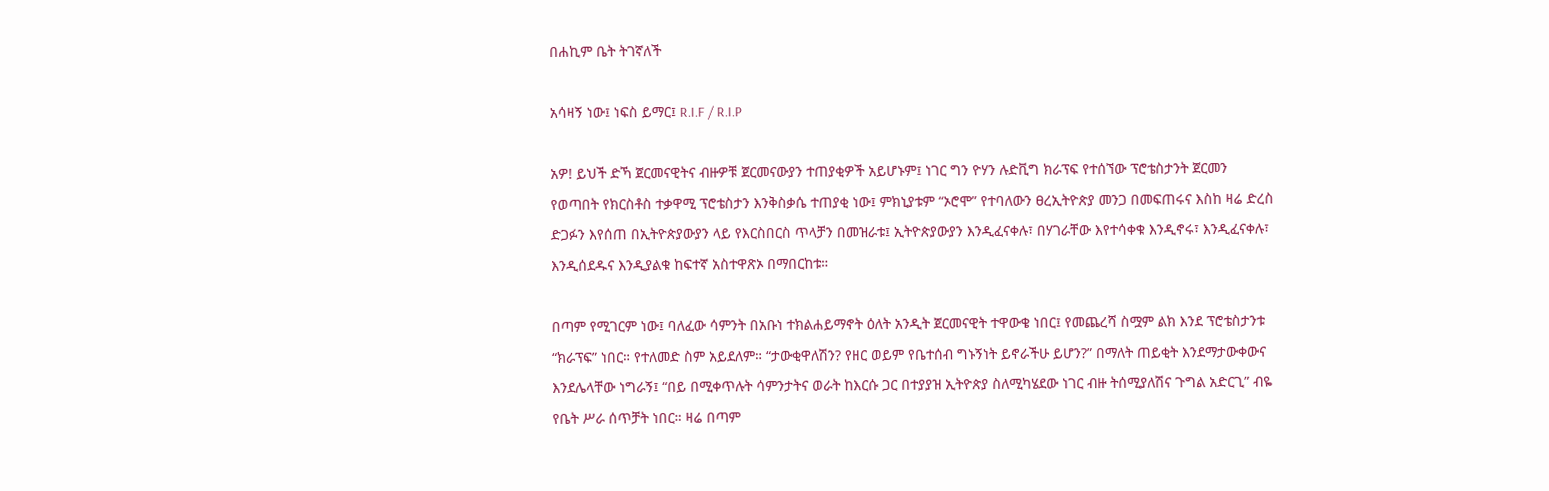በሐኪም ቤት ትገኛለች

አሳዛኝ ነው፤ ነፍስ ይማር፤ R.I.F / R.I.P

አዎ! ይህች ድኻ ጀርመናዊትና ብዙዎቹ ጀርመናውያን ተጠያቂዎች አይሆኑም፤ ነገር ግን ዮሃን ሉድቪግ ክራፕፍ የተሰኘው ፕሮቴስታንት ጀርመን የወጣበት የክርስቶስ ተቃዋሚ ፕሮቴስታን እንቅስቃሴ ተጠያቂ ነው፤ ምክኒያቱም “ኦሮሞ” የተባለውን ፀረኢትዮጵያ መንጋ በመፍጠሩና እስከ ዛሬ ድረስ ድጋፉን እየሰጠ በኢትዮጵያውያን ላይ የእርስበርስ ጥላቻን በመዝራቱ፤ ኢትዮጵያውያን እንዲፈናቀሉ፣ በሃገራቸው እየተሳቀቁ እንዲኖሩ፣ እንዲፈናቀሉ፣ እንዲሰደዱና እንዲያልቁ ከፍተኛ አስተዋጽኦ በማበርከቱ።

በጣም የሚገርም ነው፤ ባለፈው ሳምንት በአቡነ ተክልሐይማኖት ዕለት አንዲት ጀርመናዊት ተዋውቄ ነበር፤ የመጨረሻ ስሟም ልክ እንደ ፕሮቴስታንቱ “ክራፕፍ” ነበር። የተለመድ ስም አይደለም። “ታውቂዋለሽን? የዘር ወይም የቤተሰብ ግኑኝነት ይኖራችሁ ይሆን?” በማለት ጠይቂት እንደማታውቀውና እንደሌላቸው ነግራኝ፤ “በይ በሚቀጥሉት ሳምንታትና ወራት ከእርሱ ጋር በተያያዝ ኢትዮጵያ ስለሚካሄደው ነገር ብዙ ትሰሚያለሽና ጉግል አድርጊ” ብዬ የቤት ሥራ ሰጥቻት ነበር። ዛሬ በጣም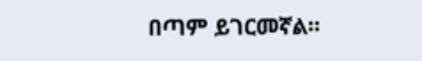በጣም ይገርመኛል።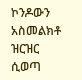ኮንዶውን አስመልክቶ ዝርዝር ሲወጣ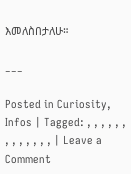እመለስበታለሁ።

___

Posted in Curiosity, Infos | Tagged: , , , , , , , , , , , , , | Leave a Comment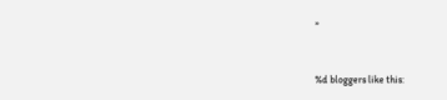»


%d bloggers like this: